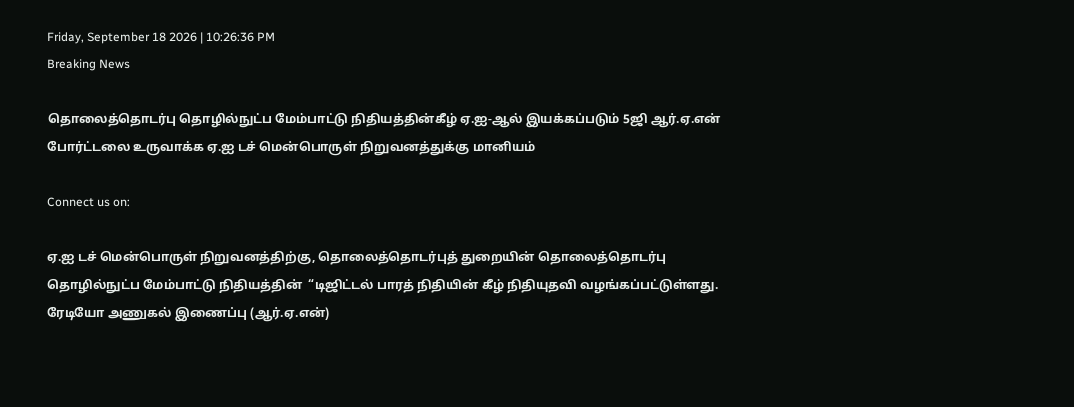Friday, September 18 2026 | 10:26:36 PM
Breaking News

தொலைத்தொடர்பு தொழில்நுட்ப மேம்பாட்டு நிதியத்தின்கீழ் ஏ.ஐ-ஆல் இயக்கப்படும் 5ஜி ஆர்.ஏ.என் போர்ட்டலை உருவாக்க ஏ.ஐ டச் மென்பொருள் நிறுவனத்துக்கு மானியம்

Connect us on:

ஏ.ஐ டச் மென்பொருள் நிறுவனத்திற்கு, தொலைத்தொடர்புத் துறையின் தொலைத்தொடர்பு தொழில்நுட்ப மேம்பாட்டு நிதியத்தின்  “டிஜிட்டல் பாரத் நிதியின் கீழ் நிதியுதவி வழங்கப்பட்டுள்ளது. ரேடியோ அணுகல் இணைப்பு (ஆர்.ஏ.என்)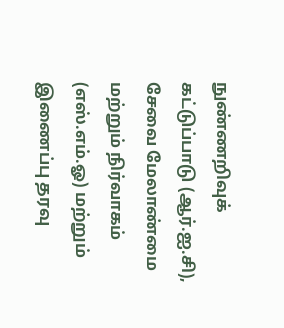நுண்ணறிவுக் கட்டுப்பாடு (ஆர்.ஐ.சி), சேவை மேலாண்மை மற்றும் நிர்வாகம் (எஸ்.எம்.ஓ) மற்றும் இணைப்பு தரவு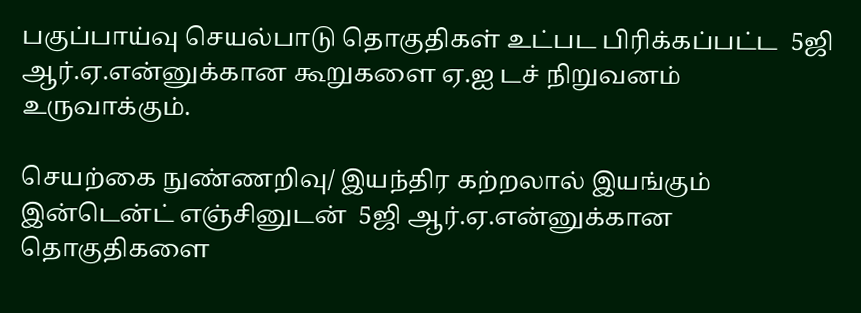பகுப்பாய்வு செயல்பாடு தொகுதிகள் உட்பட பிரிக்கப்பட்ட  5ஜி ஆர்.ஏ.என்னுக்கான கூறுகளை ஏ.ஐ டச் நிறுவனம் உருவாக்கும்.

செயற்கை நுண்ணறிவு/ இயந்திர கற்றலால் இயங்கும் இன்டென்ட் எஞ்சினுடன்  5ஜி ஆர்.ஏ.என்னுக்கான தொகுதிகளை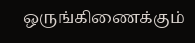ஒருங்கிணைக்கும்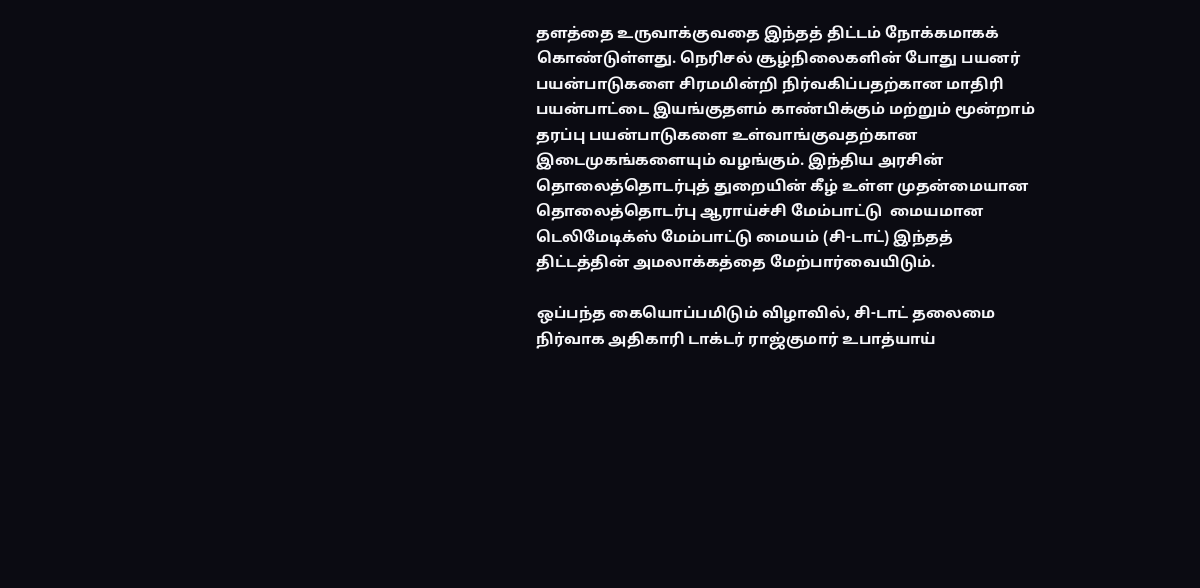தளத்தை உருவாக்குவதை இந்தத் திட்டம் நோக்கமாகக் கொண்டுள்ளது. நெரிசல் சூழ்நிலைகளின் போது பயனர் பயன்பாடுகளை சிரமமின்றி நிர்வகிப்பதற்கான மாதிரி பயன்பாட்டை இயங்குதளம் காண்பிக்கும் மற்றும் மூன்றாம் தரப்பு பயன்பாடுகளை உள்வாங்குவதற்கான இடைமுகங்களையும் வழங்கும். இந்திய அரசின் தொலைத்தொடர்புத் துறையின் கீழ் உள்ள முதன்மையான தொலைத்தொடர்பு ஆராய்ச்சி மேம்பாட்டு  மையமான டெலிமேடிக்ஸ் மேம்பாட்டு மையம் (சி-டாட்) இந்தத் திட்டத்தின் அமலாக்கத்தை மேற்பார்வையிடும்.

ஒப்பந்த கையொப்பமிடும் விழாவில், சி-டாட் தலைமை நிர்வாக அதிகாரி டாக்டர் ராஜ்குமார் உபாத்யாய்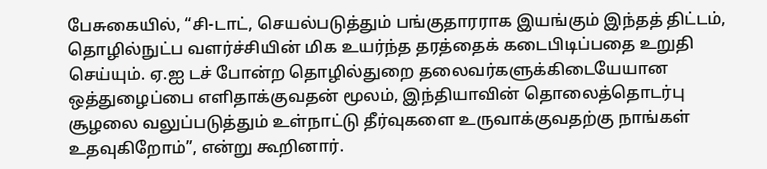பேசுகையில், “சி-டாட், செயல்படுத்தும் பங்குதாரராக இயங்கும் இந்தத் திட்டம், தொழில்நுட்ப வளர்ச்சியின் மிக உயர்ந்த தரத்தைக் கடைபிடிப்பதை உறுதி செய்யும். ஏ.ஐ டச் போன்ற தொழில்துறை தலைவர்களுக்கிடையேயான ஒத்துழைப்பை எளிதாக்குவதன் மூலம், இந்தியாவின் தொலைத்தொடர்பு சூழலை வலுப்படுத்தும் உள்நாட்டு தீர்வுகளை உருவாக்குவதற்கு நாங்கள் உதவுகிறோம்”, என்று கூறினார்.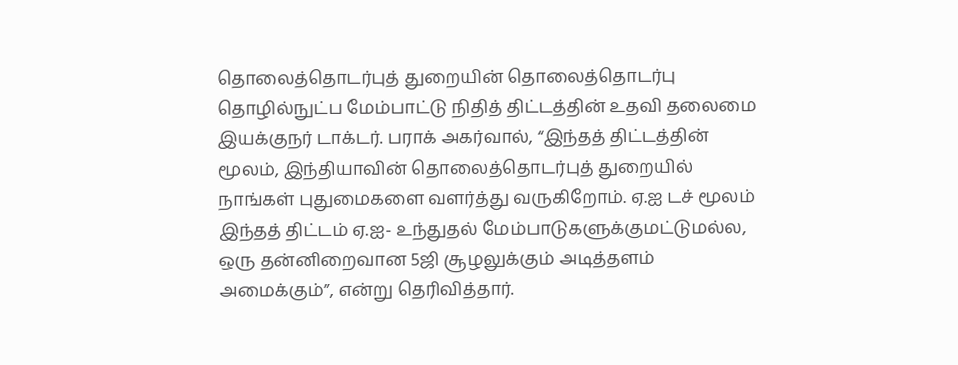தொலைத்தொடர்புத் துறையின் தொலைத்தொடர்பு தொழில்நுட்ப மேம்பாட்டு நிதித் திட்டத்தின் உதவி தலைமை இயக்குநர் டாக்டர். பராக் அகர்வால், “இந்தத் திட்டத்தின் மூலம், இந்தியாவின் தொலைத்தொடர்புத் துறையில் நாங்கள் புதுமைகளை வளர்த்து வருகிறோம். ஏ.ஐ டச் மூலம் இந்தத் திட்டம் ஏ.ஐ- உந்துதல் மேம்பாடுகளுக்குமட்டுமல்ல, ஒரு தன்னிறைவான 5ஜி சூழலுக்கும் அடித்தளம் அமைக்கும்”, என்று தெரிவித்தார்.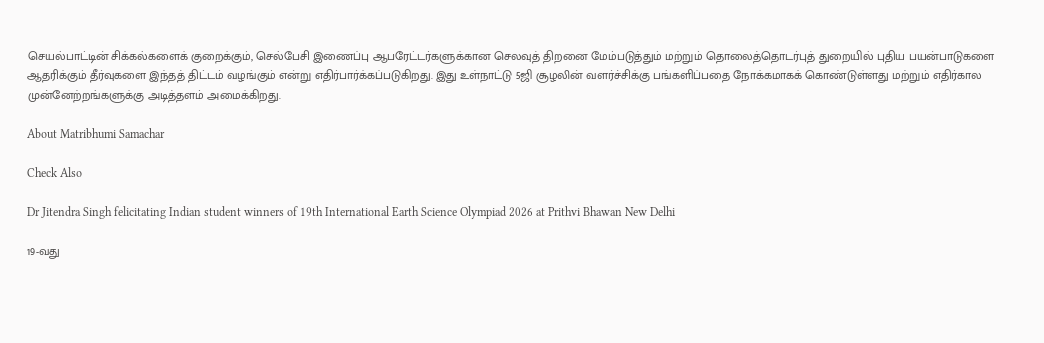செயல்பாட்டின் சிக்கல்களைக் குறைக்கும், செல்பேசி இணைப்பு ஆபரேட்டர்களுக்கான செலவுத் திறனை மேம்படுத்தும் மற்றும் தொலைத்தொடர்புத் துறையில் புதிய பயன்பாடுகளை ஆதரிக்கும் தீர்வுகளை இந்தத் திட்டம் வழங்கும் என்று எதிர்பார்க்கப்படுகிறது. இது உள்நாட்டு 5ஜி சூழலின் வளர்ச்சிக்கு பங்களிப்பதை நோக்கமாகக் கொண்டுள்ளது மற்றும் எதிர்கால முன்னேற்றங்களுக்கு அடித்தளம் அமைக்கிறது.

About Matribhumi Samachar

Check Also

Dr Jitendra Singh felicitating Indian student winners of 19th International Earth Science Olympiad 2026 at Prithvi Bhawan New Delhi

19-வது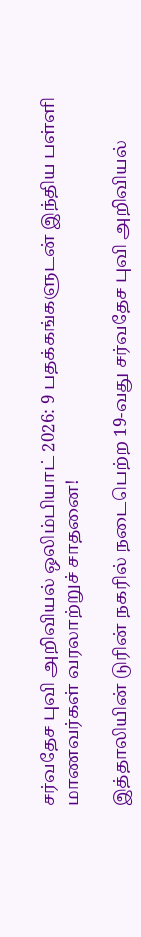சர்வதேச புவி அறிவியல் ஒலிம்பியாட் 2026: 9 பதக்கங்களுடன் இந்திய பள்ளி மாணவர்கள் வரலாற்றுச் சாதனை!

இத்தாலியின் டுரின் நகரில் நடைபெற்ற 19-வது சர்வதேச புவி அறிவியல்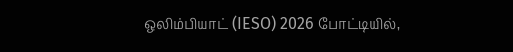ஒலிம்பியாட் (IESO) 2026 போட்டியில்,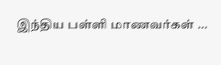இந்திய பள்ளி மாணவர்கள் …